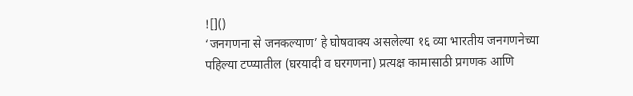![]()
‘जनगणना से जनकल्याण’ हे घोषवाक्य असलेल्या १६ व्या भारतीय जनगणनेच्या पहिल्या टप्प्यातील (घरयादी व घरगणना) प्रत्यक्ष कामासाठी प्रगणक आणि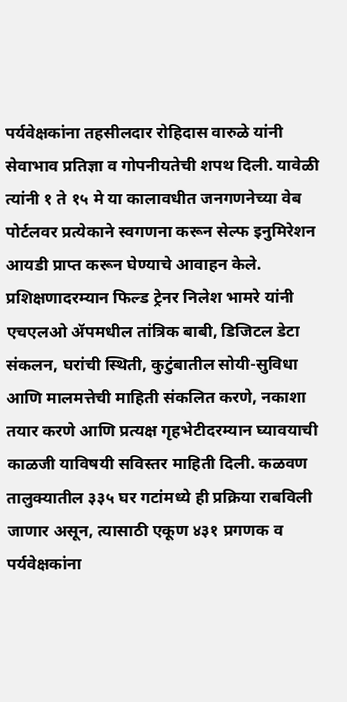पर्यवेक्षकांना तहसीलदार रोहिदास वारुळे यांनी सेवाभाव प्रतिज्ञा व गोपनीयतेची शपथ दिली. यावेळी त्यांनी १ ते १५ मे या कालावधीत जनगणनेच्या वेब पोर्टलवर प्रत्येकाने स्वगणना करून सेल्फ इनुमिरेशन आयडी प्राप्त करून घेण्याचे आवाहन केले. प्रशिक्षणादरम्यान फिल्ड ट्रेनर निलेश भामरे यांनी एचएलओ ॲपमधील तांत्रिक बाबी, डिजिटल डेटा संकलन, घरांची स्थिती, कुटुंबातील सोयी-सुविधा आणि मालमत्तेची माहिती संकलित करणे, नकाशा तयार करणे आणि प्रत्यक्ष गृहभेटीदरम्यान घ्यावयाची काळजी याविषयी सविस्तर माहिती दिली. कळवण तालुक्यातील ३३५ घर गटांमध्ये ही प्रक्रिया राबविली जाणार असून, त्यासाठी एकूण ४३१ प्रगणक व पर्यवेक्षकांना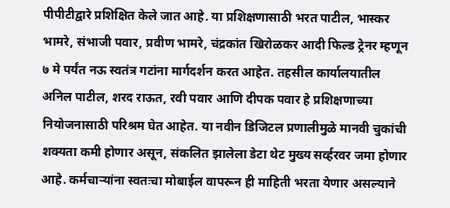पीपीटीद्वारे प्रशिक्षित केले जात आहे. या प्रशिक्षणासाठी भरत पाटील, भास्कर भामरे, संभाजी पवार, प्रवीण भामरे, चंद्रकांत खिरोळकर आदी फिल्ड ट्रेनर म्हणून ७ मे पर्यंत नऊ स्वतंत्र गटांना मार्गदर्शन करत आहेत. तहसील कार्यालयातील अनिल पाटील, शरद राऊत, रवी पवार आणि दीपक पवार हे प्रशिक्षणाच्या नियोजनासाठी परिश्रम घेत आहेत. या नवीन डिजिटल प्रणालीमुळे मानवी चुकांची शक्यता कमी होणार असून, संकलित झालेला डेटा थेट मुख्य सर्व्हरवर जमा होणार आहे. कर्मचाऱ्यांना स्वतःचा मोबाईल वापरून ही माहिती भरता येणार असल्याने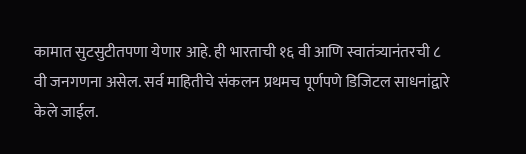कामात सुटसुटीतपणा येणार आहे. ही भारताची १६ वी आणि स्वातंत्र्यानंतरची ८ वी जनगणना असेल. सर्व माहितीचे संकलन प्रथमच पूर्णपणे डिजिटल साधनांद्वारे केले जाईल.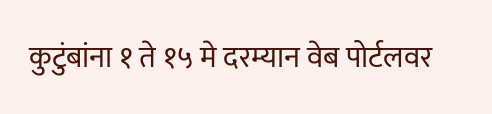कुटुंबांना १ ते १५ मे दरम्यान वेब पोर्टलवर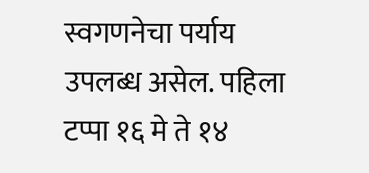स्वगणनेचा पर्याय उपलब्ध असेल. पहिला टप्पा १६ मे ते १४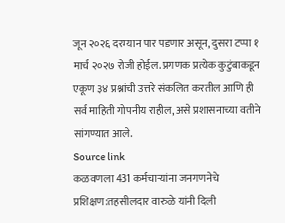जून २०२६ दरम्यान पार पडणार असून, दुसरा टप्पा १ मार्च २०२७ रोजी होईल. प्रगणक प्रत्येक कुटुंबाकडून एकूण ३४ प्रश्नांची उत्तरे संकलित करतील आणि ही सर्व माहिती गोपनीय राहील, असे प्रशासनाच्या वतीने सांगण्यात आले.
Source link
कळवणला 431 कर्मचाऱ्यांना जनगणनेचे प्रशिक्षण:तहसीलदार वारुळे यांनी दिली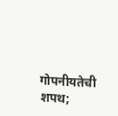गोपनीयतेची शपथ;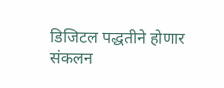डिजिटल पद्धतीने होणार संकलन